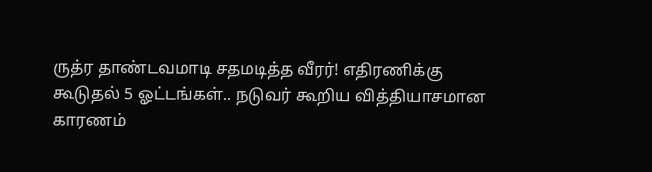ருத்ர தாண்டவமாடி சதமடித்த வீரர்! எதிரணிக்கு கூடுதல் 5 ஓட்டங்கள்.. நடுவர் கூறிய வித்தியாசமான காரணம்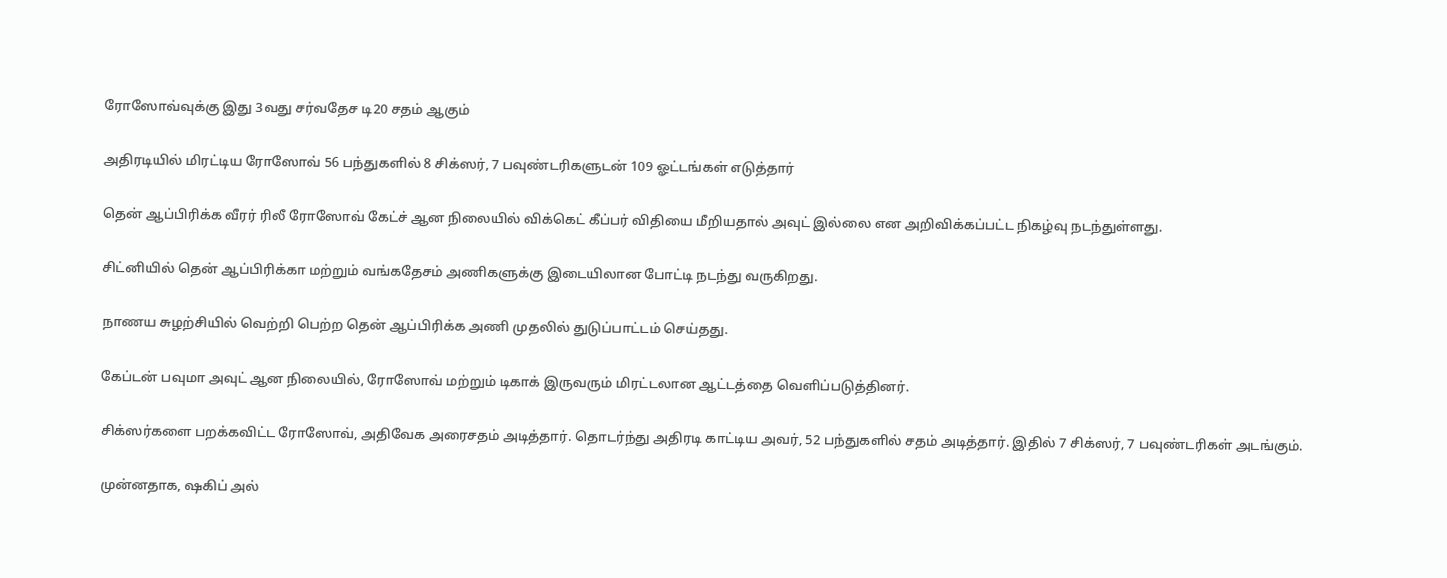ரோஸோவ்வுக்கு இது 3வது சர்வதேச டி20 சதம் ஆகும்

அதிரடியில் மிரட்டிய ரோஸோவ் 56 பந்துகளில் 8 சிக்ஸர், 7 பவுண்டரிகளுடன் 109 ஓட்டங்கள் எடுத்தார்

தென் ஆப்பிரிக்க வீரர் ரிலீ ரோஸோவ் கேட்ச் ஆன நிலையில் விக்கெட் கீப்பர் விதியை மீறியதால் அவுட் இல்லை என அறிவிக்கப்பட்ட நிகழ்வு நடந்துள்ளது.

சிட்னியில் தென் ஆப்பிரிக்கா மற்றும் வங்கதேசம் அணிகளுக்கு இடையிலான போட்டி நடந்து வருகிறது.

நாணய சுழற்சியில் வெற்றி பெற்ற தென் ஆப்பிரிக்க அணி முதலில் துடுப்பாட்டம் செய்தது.

கேப்டன் பவுமா அவுட் ஆன நிலையில், ரோஸோவ் மற்றும் டிகாக் இருவரும் மிரட்டலான ஆட்டத்தை வெளிப்படுத்தினர்.

சிக்ஸர்களை பறக்கவிட்ட ரோஸோவ், அதிவேக அரைசதம் அடித்தார். தொடர்ந்து அதிரடி காட்டிய அவர், 52 பந்துகளில் சதம் அடித்தார். இதில் 7 சிக்ஸர், 7 பவுண்டரிகள் அடங்கும்.

முன்னதாக, ஷகிப் அல்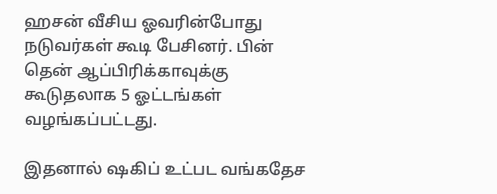ஹசன் வீசிய ஓவரின்போது நடுவர்கள் கூடி பேசினர். பின் தென் ஆப்பிரிக்காவுக்கு கூடுதலாக 5 ஓட்டங்கள் வழங்கப்பட்டது.

இதனால் ஷகிப் உட்பட வங்கதேச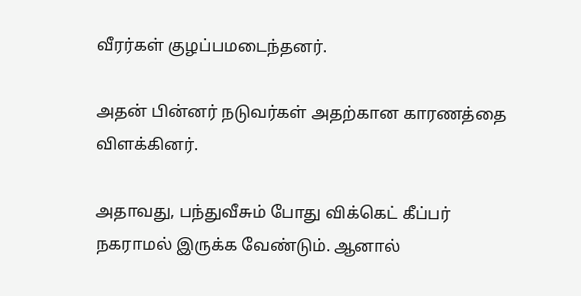வீரர்கள் குழப்பமடைந்தனர்.

அதன் பின்னர் நடுவர்கள் அதற்கான காரணத்தை விளக்கினர்.

அதாவது, பந்துவீசும் போது விக்கெட் கீப்பர் நகராமல் இருக்க வேண்டும். ஆனால்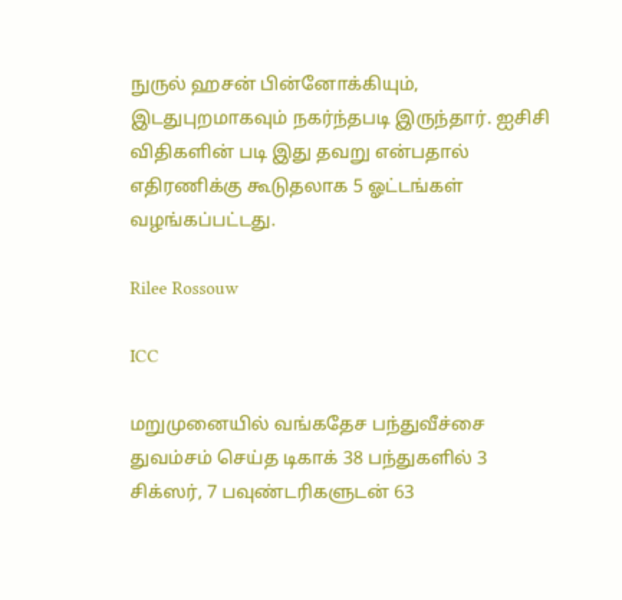நுருல் ஹசன் பின்னோக்கியும், இடதுபுறமாகவும் நகர்ந்தபடி இருந்தார். ஐசிசி விதிகளின் படி இது தவறு என்பதால் எதிரணிக்கு கூடுதலாக 5 ஓட்டங்கள் வழங்கப்பட்டது.

Rilee Rossouw

ICC

மறுமுனையில் வங்கதேச பந்துவீச்சை துவம்சம் செய்த டிகாக் 38 பந்துகளில் 3 சிக்ஸர், 7 பவுண்டரிகளுடன் 63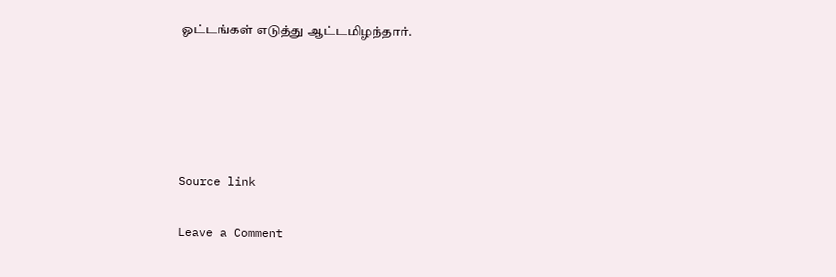ஓட்டங்கள் எடுத்து ஆட்டமிழந்தார்.





Source link

Leave a Comment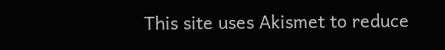This site uses Akismet to reduce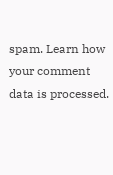spam. Learn how your comment data is processed.